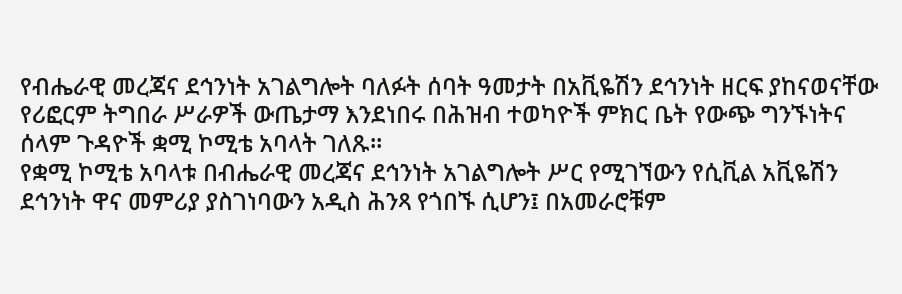የብሔራዊ መረጃና ደኅንነት አገልግሎት ባለፉት ሰባት ዓመታት በአቪዬሽን ደኅንነት ዘርፍ ያከናወናቸው የሪፎርም ትግበራ ሥራዎች ውጤታማ እንደነበሩ በሕዝብ ተወካዮች ምክር ቤት የውጭ ግንኙነትና ሰላም ጉዳዮች ቋሚ ኮሚቴ አባላት ገለጹ።
የቋሚ ኮሚቴ አባላቱ በብሔራዊ መረጃና ደኅንነት አገልግሎት ሥር የሚገኘውን የሲቪል አቪዬሽን ደኅንነት ዋና መምሪያ ያስገነባውን አዲስ ሕንጻ የጎበኙ ሲሆን፤ በአመራሮቹም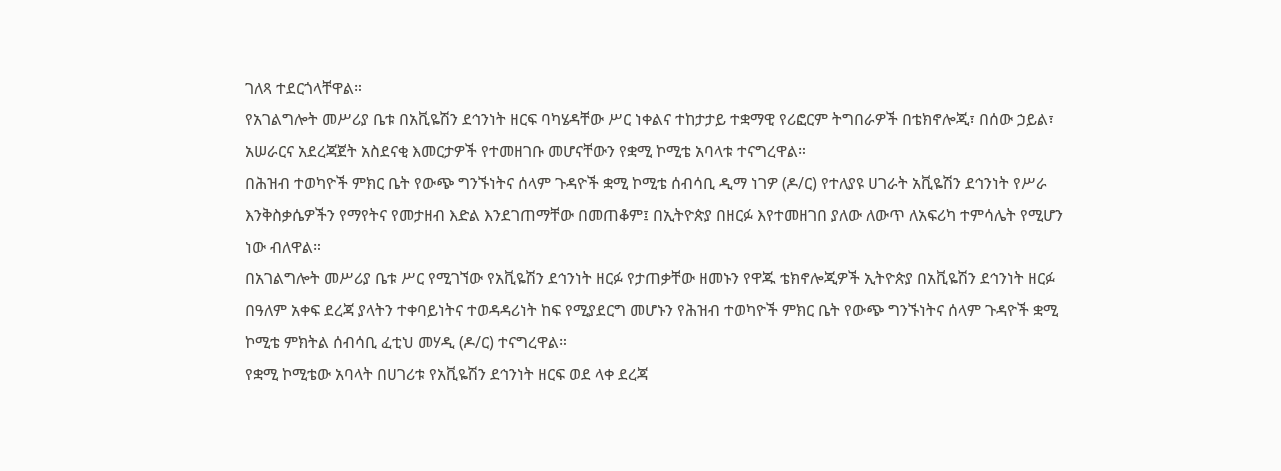ገለጻ ተደርጎላቸዋል።
የአገልግሎት መሥሪያ ቤቱ በአቪዬሽን ደኅንነት ዘርፍ ባካሄዳቸው ሥር ነቀልና ተከታታይ ተቋማዊ የሪፎርም ትግበራዎች በቴክኖሎጂ፣ በሰው ኃይል፣ አሠራርና አደረጃጀት አስደናቂ እመርታዎች የተመዘገቡ መሆናቸውን የቋሚ ኮሚቴ አባላቱ ተናግረዋል።
በሕዝብ ተወካዮች ምክር ቤት የውጭ ግንኙነትና ሰላም ጉዳዮች ቋሚ ኮሚቴ ሰብሳቢ ዲማ ነገዎ (ዶ/ር) የተለያዩ ሀገራት አቪዬሽን ደኅንነት የሥራ እንቅስቃሴዎችን የማየትና የመታዘብ እድል እንደገጠማቸው በመጠቆም፤ በኢትዮጵያ በዘርፉ እየተመዘገበ ያለው ለውጥ ለአፍሪካ ተምሳሌት የሚሆን ነው ብለዋል።
በአገልግሎት መሥሪያ ቤቱ ሥር የሚገኘው የአቪዬሽን ደኅንነት ዘርፉ የታጠቃቸው ዘመኑን የዋጁ ቴክኖሎጂዎች ኢትዮጵያ በአቪዬሽን ደኅንነት ዘርፉ በዓለም አቀፍ ደረጃ ያላትን ተቀባይነትና ተወዳዳሪነት ከፍ የሚያደርግ መሆኑን የሕዝብ ተወካዮች ምክር ቤት የውጭ ግንኙነትና ሰላም ጉዳዮች ቋሚ ኮሚቴ ምክትል ሰብሳቢ ፈቲህ መሃዲ (ዶ/ር) ተናግረዋል።
የቋሚ ኮሚቴው አባላት በሀገሪቱ የአቪዬሽን ደኅንነት ዘርፍ ወደ ላቀ ደረጃ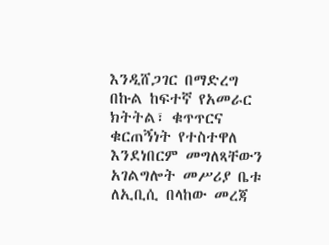እንዲሸጋገር በማድረግ በኩል ከፍተኛ የአመራር ክትትል፣ ቁጥጥርና ቁርጠኝነት የተስተዋለ እንደነበርም መግለጻቸውን አገልግሎት መሥሪያ ቤቱ ለኢቢሲ በላከው መረጃ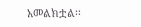አመልክቷል፡፡